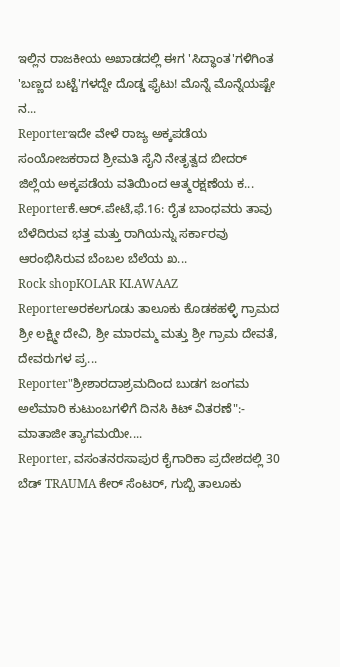ಇಲ್ಲಿನ ರಾಜಕೀಯ ಅಖಾಡದಲ್ಲಿ ಈಗ 'ಸಿದ್ಧಾಂತ'ಗಳಿಗಿಂತ 'ಬಣ್ಣದ ಬಟ್ಟೆ'ಗಳದ್ದೇ ದೊಡ್ಡ ಫೈಟು! ಮೊನ್ನೆ ಮೊನ್ನೆಯಷ್ಟೇ ನ...
Reporterಇದೇ ವೇಳೆ ರಾಜ್ಯ ಅಕ್ಕಪಡೆಯ ಸಂಯೋಜಕರಾದ ಶ್ರೀಮತಿ ಸೈನಿ ನೇತೃತ್ವದ ಬೀದರ್ ಜಿಲ್ಲೆಯ ಅಕ್ಕಪಡೆಯ ವತಿಯಿಂದ ಆತ್ಮರಕ್ಷಣೆಯ ಕ...
Reporterಕೆ.ಆರ್.ಪೇಟೆ,ಫೆ.16: ರೈತ ಬಾಂಧವರು ತಾವು ಬೆಳೆದಿರುವ ಭತ್ತ ಮತ್ತು ರಾಗಿಯನ್ನು ಸರ್ಕಾರವು ಆರಂಭಿಸಿರುವ ಬೆಂಬಲ ಬೆಲೆಯ ಖ...
Rock shopKOLAR KI.AWAAZ
Reporterಅರಕಲಗೂಡು ತಾಲೂಕು ಕೊಡಕಹಳ್ಳಿ ಗ್ರಾಮದ ಶ್ರೀ ಲಕ್ಷ್ಮೀ ದೇವಿ, ಶ್ರೀ ಮಾರಮ್ಮ ಮತ್ತು ಶ್ರೀ ಗ್ರಾಮ ದೇವತೆ, ದೇವರುಗಳ ಪ್ರ...
Reporter"ಶ್ರೀಶಾರದಾಶ್ರಮದಿಂದ ಬುಡಗ ಜಂಗಮ ಅಲೆಮಾರಿ ಕುಟುಂಬಗಳಿಗೆ ದಿನಸಿ ಕಿಟ್ ವಿತರಣೆ":- ಮಾತಾಜೀ ತ್ಯಾಗಮಯೀ....
Reporter, ವಸಂತನರಸಾಪುರ ಕೈಗಾರಿಕಾ ಪ್ರದೇಶದಲ್ಲಿ 30 ಬೆಡ್ TRAUMA ಕೇರ್ ಸೆಂಟರ್, ಗುಬ್ಬಿ ತಾಲೂಕು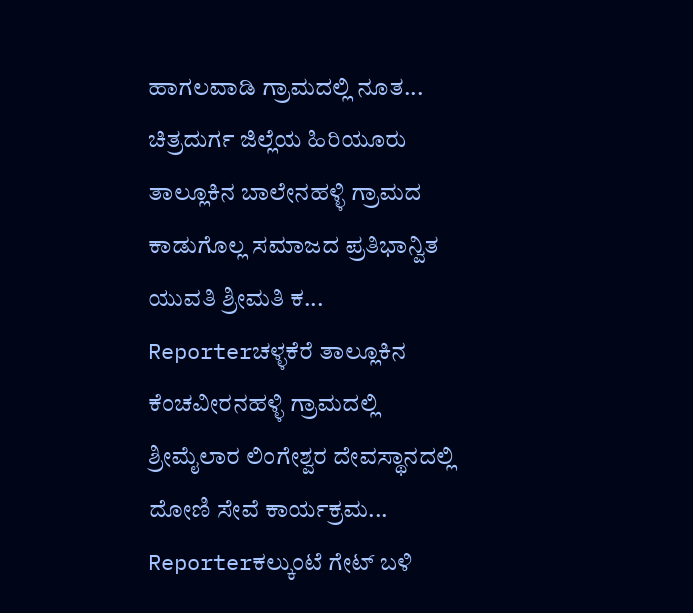ಹಾಗಲವಾಡಿ ಗ್ರಾಮದಲ್ಲಿ ನೂತ...
ಚಿತ್ರದುರ್ಗ ಜಿಲ್ಲೆಯ ಹಿರಿಯೂರು ತಾಲ್ಲೂಕಿನ ಬಾಲೇನಹಳ್ಳಿ ಗ್ರಾಮದ ಕಾಡುಗೊಲ್ಲ ಸಮಾಜದ ಪ್ರತಿಭಾನ್ವಿತ ಯುವತಿ ಶ್ರೀಮತಿ ಕ...
Reporterಚಳ್ಳಕೆರೆ ತಾಲ್ಲೂಕಿನ ಕೆಂಚವೀರನಹಳ್ಳಿ ಗ್ರಾಮದಲ್ಲಿ ಶ್ರೀಮೈಲಾರ ಲಿಂಗೇಶ್ವರ ದೇವಸ್ಥಾನದಲ್ಲಿ ದೋಣಿ ಸೇವೆ ಕಾರ್ಯಕ್ರಮ...
Reporterಕಲ್ಕುಂಟೆ ಗೇಟ್ ಬಳಿ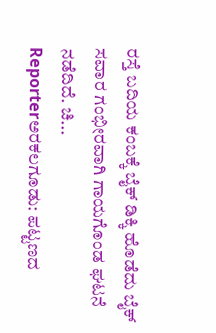ರಸ್ತೆ ಬದಿಯ ಕಂಬಕ್ಕೆ ಬೈಕ್ ಡಿಕ್ಕಿ ಹೊಡೆದು ಬೈಕ್ ಸವಾರ ಗಂಭೀರವಾಗಿ ಗಾಯಗೊಂಡ ಘಟನೆ ನಡೆದಿದೆ. ಚಿ...
Reporterಅರಕಲಗೂಡು: ಪಟ್ಟಣದ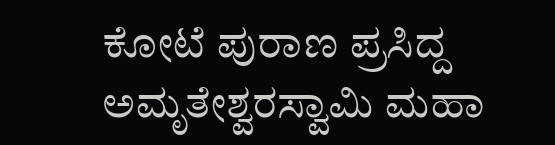ಕೋಟೆ ಪುರಾಣ ಪ್ರಸಿದ್ದ ಅಮೃತೇಶ್ವರಸ್ವಾಮಿ ಮಹಾ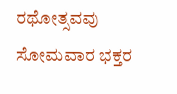ರಥೋತ್ಸವವು ಸೋಮವಾರ ಭಕ್ತರ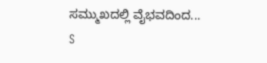ಸಮ್ಮುಖದಲ್ಲಿ ವೈಭವದಿಂದ...
S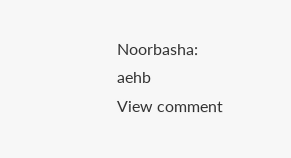Noorbasha: aehb
View comment